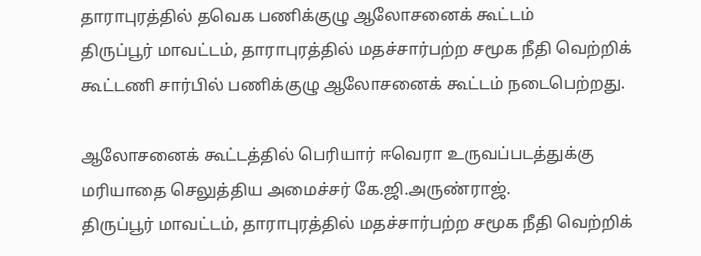தாராபுரத்தில் தவெக பணிக்குழு ஆலோசனைக் கூட்டம்
திருப்பூர் மாவட்டம், தாராபுரத்தில் மதச்சார்பற்ற சமூக நீதி வெற்றிக் கூட்டணி சார்பில் பணிக்குழு ஆலோசனைக் கூட்டம் நடைபெற்றது.

ஆலோசனைக் கூட்டத்தில் பெரியார் ஈவெரா உருவப்படத்துக்கு மரியாதை செலுத்திய அமைச்சர் கே.ஜி.அருண்ராஜ்.
திருப்பூர் மாவட்டம், தாராபுரத்தில் மதச்சார்பற்ற சமூக நீதி வெற்றிக்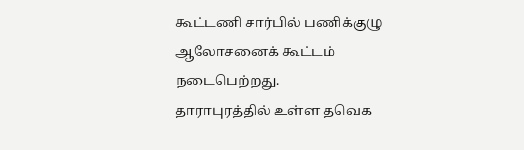கூட்டணி சார்பில் பணிக்குழு ஆலோசனைக் கூட்டம் நடைபெற்றது.
தாராபுரத்தில் உள்ள தவெக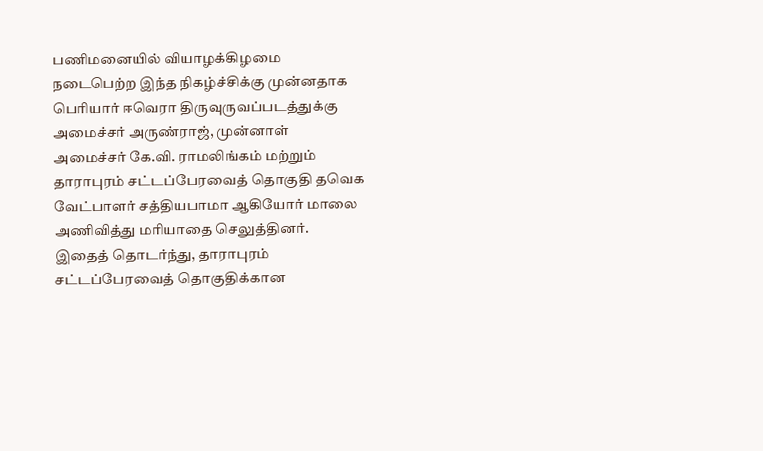பணிமனையில் வியாழக்கிழமை நடைபெற்ற இந்த நிகழ்ச்சிக்கு முன்னதாக பெரியார் ஈவெரா திருவுருவப்படத்துக்கு அமைச்சர் அருண்ராஜ், முன்னாள் அமைச்சர் கே.வி. ராமலிங்கம் மற்றும் தாராபுரம் சட்டப்பேரவைத் தொகுதி தவெக வேட்பாளர் சத்தியபாமா ஆகியோர் மாலை அணிவித்து மரியாதை செலுத்தினர்.
இதைத் தொடர்ந்து, தாராபுரம் சட்டப்பேரவைத் தொகுதிக்கான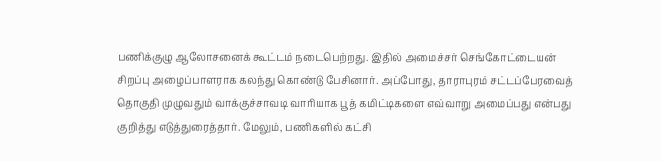பணிக்குழு ஆலோசனைக் கூட்டம் நடைபெற்றது. இதில் அமைச்சர் செங்கோட்டையன் சிறப்பு அழைப்பாளராக கலந்து கொண்டு பேசினார். அப்போது, தாராபுரம் சட்டப்பேரவைத் தொகுதி முழுவதும் வாக்குச்சாவடி வாரியாக பூத் கமிட்டிகளை எவ்வாறு அமைப்பது என்பது குறித்து எடுத்துரைத்தார். மேலும், பணிகளில் கட்சி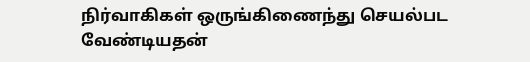நிர்வாகிகள் ஒருங்கிணைந்து செயல்பட வேண்டியதன்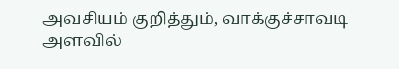அவசியம் குறித்தும், வாக்குச்சாவடி அளவில்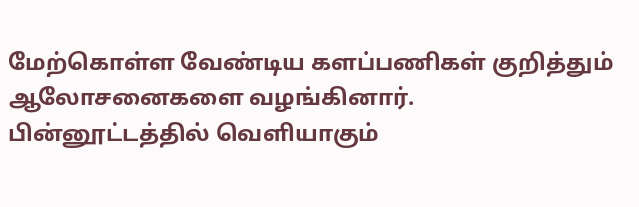மேற்கொள்ள வேண்டிய களப்பணிகள் குறித்தும் ஆலோசனைகளை வழங்கினார்.
பின்னூட்டத்தில் வெளியாகும்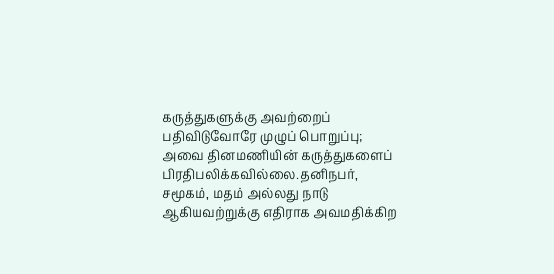கருத்துகளுக்கு அவற்றைப் பதிவிடுவோரே முழுப் பொறுப்பு; அவை தினமணியின் கருத்துகளைப் பிரதிபலிக்கவில்லை.தனிநபர், சமூகம், மதம் அல்லது நாடு ஆகியவற்றுக்கு எதிராக அவமதிக்கிற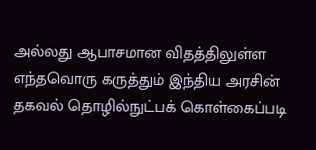அல்லது ஆபாசமான விதத்திலுள்ள எந்தவொரு கருத்தும் இந்திய அரசின் தகவல் தொழில்நுட்பக் கொள்கைப்படி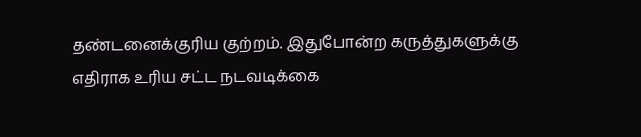தண்டனைக்குரிய குற்றம். இதுபோன்ற கருத்துகளுக்கு எதிராக உரிய சட்ட நடவடிக்கை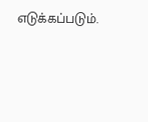எடுக்கப்படும்.